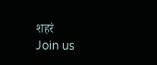शहरं
Join us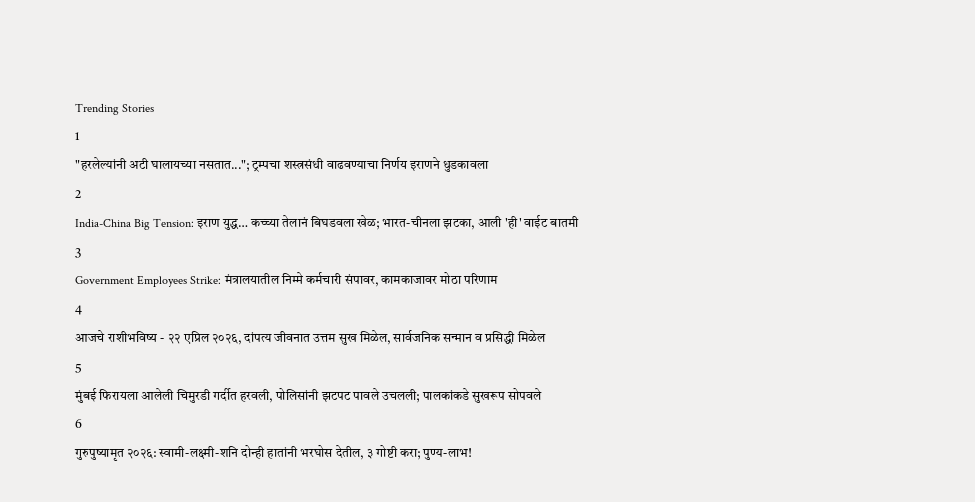Trending Stories
1
"हरलेल्यांनी अटी घालायच्या नसतात..."; ट्रम्पचा शस्त्रसंधी वाढवण्याचा निर्णय इराणने धुडकावला
2
India-China Big Tension: इराण युद्ध… कच्च्या तेलानं बिघडवला खेळ; भारत-चीनला झटका, आली 'ही' वाईट बातमी
3
Government Employees Strike: मंत्रालयातील निम्मे कर्मचारी संपावर, कामकाजावर मोठा परिणाम
4
आजचे राशीभविष्य - २२ एप्रिल २०२६, दांपत्य जीवनात उत्तम सुख मिळेल, सार्वजनिक सन्मान व प्रसिद्धी मिळेल
5
मुंबई फिरायला आलेली चिमुरडी गर्दीत हरवली, पोलिसांनी झटपट पावले उचलली; पालकांकडे सुखरूप सोपवले
6
गुरुपुष्यामृत २०२६: स्वामी-लक्ष्मी-शनि दोन्ही हातांनी भरघोस देतील, ३ गोष्टी करा; पुण्य-लाभ!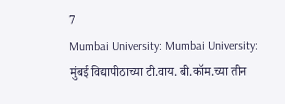7
Mumbai University: Mumbai University: मुंबई विद्यापीठाच्या टी.वाय. बी.कॉम.च्या तीन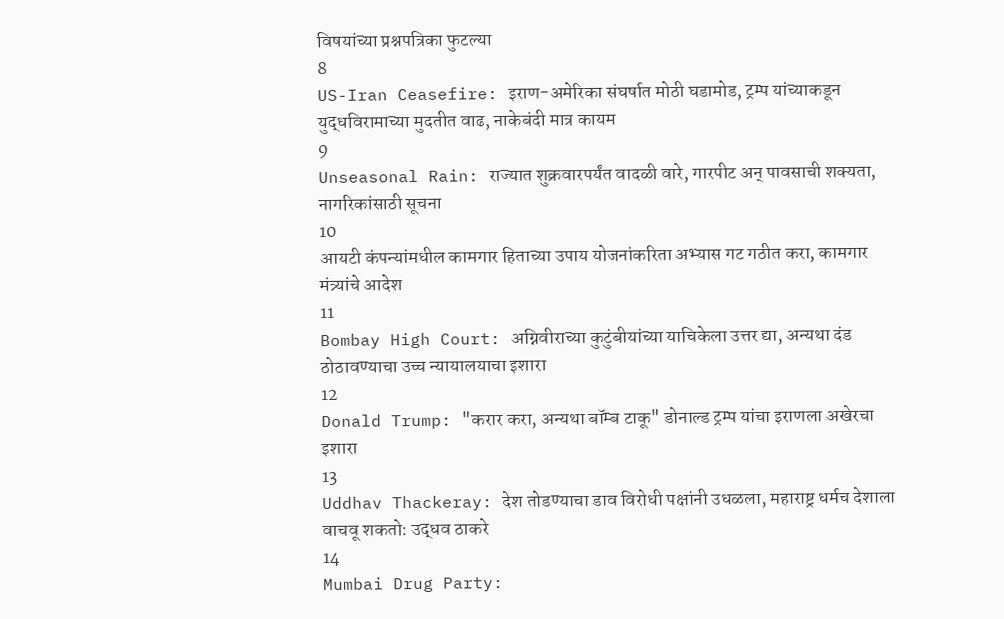विषयांच्या प्रश्नपत्रिका फुटल्या
8
US-Iran Ceasefire: इराण-अमेरिका संघर्षात मोठी घडामोड, ट्रम्प यांच्याकडून युद्धविरामाच्या मुदतीत वाढ, नाकेबंदी मात्र कायम
9
Unseasonal Rain: राज्यात शुक्रवारपर्यंत वादळी वारे, गारपीट अन् पावसाची शक्यता, नागरिकांसाठी सूचना
10
आयटी कंपन्यांमधील कामगार हिताच्या उपाय योजनांकरिता अभ्यास गट गठीत करा, कामगार मंत्र्यांचे आदेश
11
Bombay High Court: अग्निवीराच्या कुटुंबीयांच्या याचिकेला उत्तर द्या, अन्यथा दंड ठोठावण्याचा उच्च न्यायालयाचा इशारा
12
Donald Trump: "करार करा, अन्यथा बॉम्ब टाकू" डोनाल्ड ट्रम्प यांचा इराणला अखेरचा इशारा
13
Uddhav Thackeray: देश तोडण्याचा डाव विरोधी पक्षांनी उधळला, महाराष्ट्र धर्मच देशाला वाचवू शकतो: उद्धव ठाकरे
14
Mumbai Drug Party: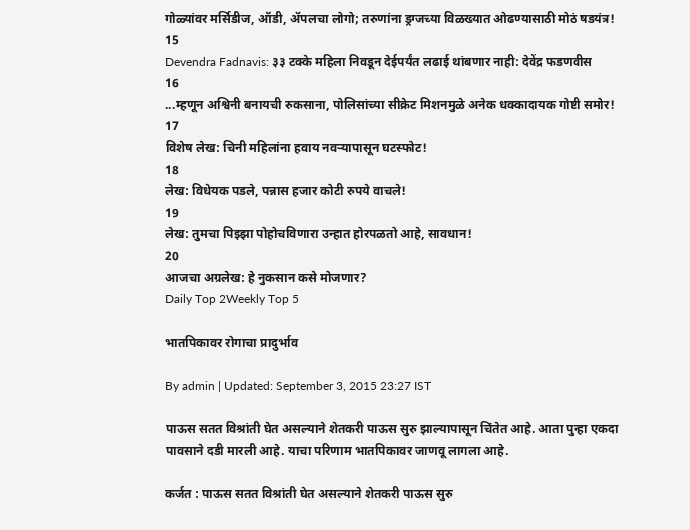गोळ्यांवर मर्सिडीज, ऑडी, ॲपलचा लोगो; तरुणांना ड्रग्जच्या विळख्यात ओढण्यासाठी मोठं षडयंत्र!
15
Devendra Fadnavis: ३३ टक्के महिला निवडून देईपर्यंत लढाई थांबणार नाही: देवेंद्र फडणवीस
16
...म्हणून अश्विनी बनायची रुकसाना, पोलिसांच्या सीक्रेट मिशनमुळे अनेक धक्कादायक गोष्टी समोर!
17
विशेष लेख: चिनी महिलांना हवाय नवऱ्यापासून घटस्फोट!
18
लेख: विधेयक पडले, पन्नास हजार कोटी रुपये वाचले!
19
लेख: तुमचा पिझ्झा पोहोचविणारा उन्हात होरपळतो आहे, सावधान!
20
आजचा अग्रलेख: हे नुकसान कसे मोजणार?
Daily Top 2Weekly Top 5

भातपिकावर रोगाचा प्रादुर्भाव

By admin | Updated: September 3, 2015 23:27 IST

पाऊस सतत विश्रांती घेत असल्याने शेतकरी पाऊस सुरु झाल्यापासून चिंतेत आहे. आता पुन्हा एकदा पावसाने दडी मारली आहे. याचा परिणाम भातपिकावर जाणवू लागला आहे.

कर्जत : पाऊस सतत विश्रांती घेत असल्याने शेतकरी पाऊस सुरु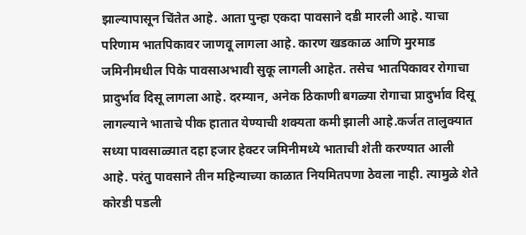झाल्यापासून चिंतेत आहे. आता पुन्हा एकदा पावसाने दडी मारली आहे. याचा परिणाम भातपिकावर जाणवू लागला आहे. कारण खडकाळ आणि मुरमाड जमिनीमधील पिके पावसाअभावी सुकू लागली आहेत. तसेच भातपिकावर रोगाचा प्रादुर्भाव दिसू लागला आहे. दरम्यान, अनेक ठिकाणी बगळ्या रोगाचा प्रादुर्भाव दिसू लागल्याने भाताचे पीक हातात येण्याची शक्यता कमी झाली आहे.कर्जत तालुक्यात सध्या पावसाळ्यात दहा हजार हेक्टर जमिनीमध्ये भाताची शेती करण्यात आली आहे. परंतु पावसाने तीन महिन्याच्या काळात नियमितपणा ठेवला नाही. त्यामुळे शेते कोरडी पडली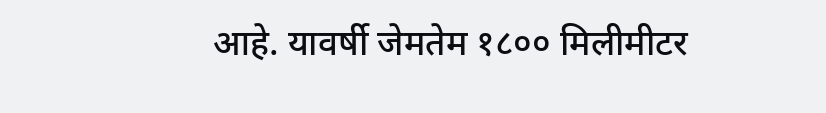आहे. यावर्षी जेमतेम १८०० मिलीमीटर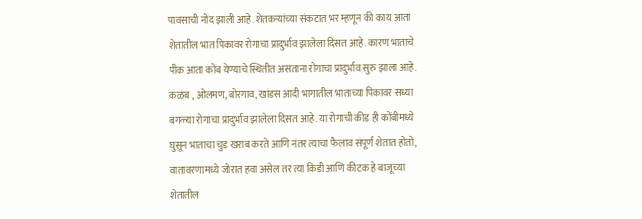पावसाची नोंद झाली आहे. शेतकऱ्यांच्या संकटात भर म्हणून की काय आता शेतातील भात पिकावर रोगाचा प्रादुर्भाव झालेला दिसत आहे. कारण भाताचे पीक आता कोंब येण्याचे स्थितीत असताना रोगाचा प्रादुर्भाव सुरु झाला आहे. कळंब , ओलमण, बोरगाव, खांडस आदी भागातील भाताच्या पिकावर सध्या बगळ्या रोगाचा प्रादुर्भाव झालेला दिसत आहे. या रोगाची कीड ही कोंबीमध्ये घुसून भाताचा चुड खराब करते आणि नंतर त्याचा फैलाव संपूर्ण शेतात होतो, वातावरणामध्ये जोरात हवा असेल तर त्या किडी आणि कीटक हे बाजूच्या शेतातील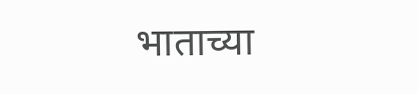भाताच्या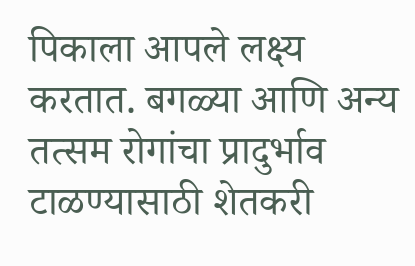पिकाला आपले लक्ष्य करतात. बगळ्या आणि अन्य तत्सम रोगांचा प्रादुर्भाव टाळण्यासाठी शेतकरी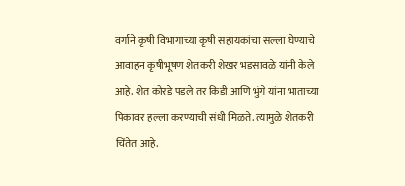वर्गाने कृषी विभागाच्या कृषी सहायकांचा सल्ला घेण्याचे आवाहन कृषीभूषण शेतकरी शेखर भडसावळे यांनी केले आहे. शेत कोरडे पडले तर किडी आणि भुंगे यांना भाताच्या पिकावर हल्ला करण्याची संधी मिळते. त्यामुळे शेतकरी चिंतेत आहे.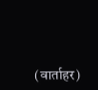(वार्ताहर)